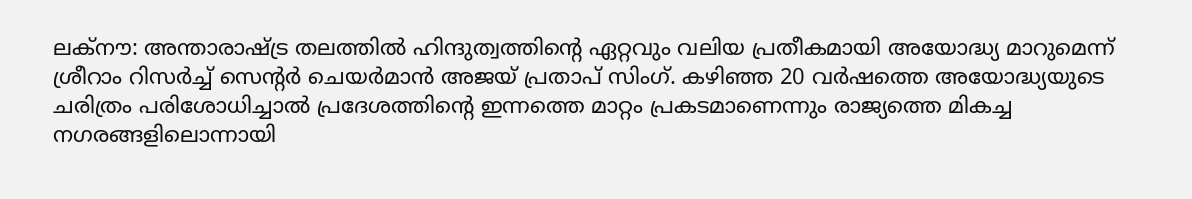ലക്നൗ: അന്താരാഷ്ട്ര തലത്തിൽ ഹിന്ദുത്വത്തിന്റെ ഏറ്റവും വലിയ പ്രതീകമായി അയോദ്ധ്യ മാറുമെന്ന് ശ്രീറാം റിസർച്ച് സെന്റർ ചെയർമാൻ അജയ് പ്രതാപ് സിംഗ്. കഴിഞ്ഞ 20 വർഷത്തെ അയോദ്ധ്യയുടെ ചരിത്രം പരിശോധിച്ചാൽ പ്രദേശത്തിന്റെ ഇന്നത്തെ മാറ്റം പ്രകടമാണെന്നും രാജ്യത്തെ മികച്ച നഗരങ്ങളിലൊന്നായി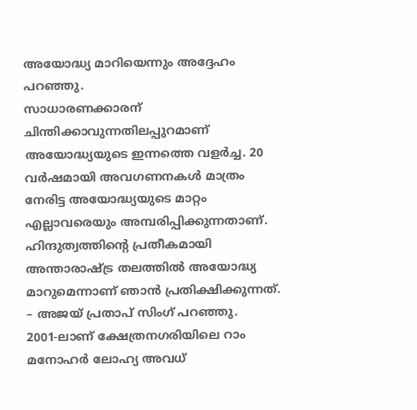അയോദ്ധ്യ മാറിയെന്നും അദ്ദേഹം പറഞ്ഞു.
സാധാരണക്കാരന് ചിന്തിക്കാവുന്നതിലപ്പുറമാണ് അയോദ്ധ്യയുടെ ഇന്നത്തെ വളർച്ച. 20 വർഷമായി അവഗണനകൾ മാത്രം നേരിട്ട അയോദ്ധ്യയുടെ മാറ്റം എല്ലാവരെയും അമ്പരിപ്പിക്കുന്നതാണ്. ഹിന്ദുത്വത്തിന്റെ പ്രതീകമായി അന്താരാഷ്ട്ര തലത്തിൽ അയോദ്ധ്യ മാറുമെന്നാണ് ഞാൻ പ്രതിക്ഷിക്കുന്നത്. – അജയ് പ്രതാപ് സിംഗ് പറഞ്ഞു.
2001-ലാണ് ക്ഷേത്രനഗരിയിലെ റാം മനോഹർ ലോഹ്യ അവധ്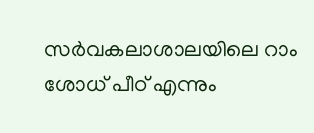സർവകലാശാലയിലെ റാം ശോധ് പീഠ് എന്നും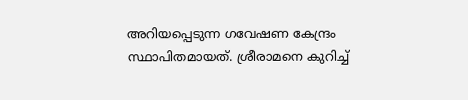അറിയപ്പെടുന്ന ഗവേഷണ കേന്ദ്രം സ്ഥാപിതമായത്. ശ്രീരാമനെ കുറിച്ച്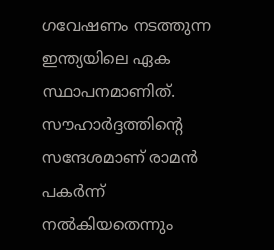ഗവേഷണം നടത്തുന്ന ഇന്ത്യയിലെ ഏക സ്ഥാപനമാണിത്. സൗഹാർദ്ദത്തിന്റെ സന്ദേശമാണ് രാമൻ പകർന്ന് നൽകിയതെന്നും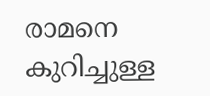രാമനെ കുറിച്ചുള്ള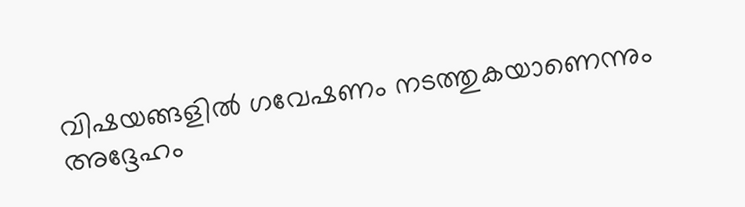വിഷയങ്ങളിൽ ഗവേഷണം നടത്തുകയാണെന്നും അദ്ദേഹം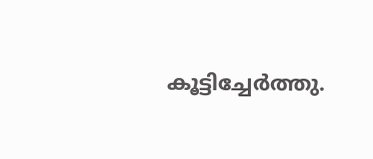കൂട്ടിച്ചേർത്തു.